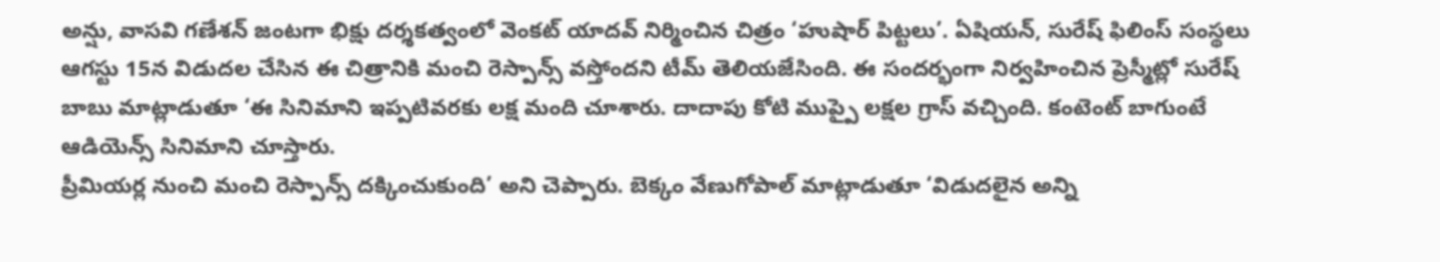అన్షు, వాసవి గణేశన్ జంటగా భిక్షు దర్శకత్వంలో వెంకట్ యాదవ్ నిర్మించిన చిత్రం ‘హుషార్ పిట్టలు’. ఏషియన్, సురేష్ ఫిలింస్ సంస్థలు ఆగస్టు 15న విడుదల చేసిన ఈ చిత్రానికి మంచి రెస్పాన్స్ వస్తోందని టీమ్ తెలియజేసింది. ఈ సందర్భంగా నిర్వహించిన ప్రెస్మీట్లో సురేష్ బాబు మాట్లాడుతూ ‘ఈ సినిమాని ఇప్పటివరకు లక్ష మంది చూశారు. దాదాపు కోటి ముప్పై లక్షల గ్రాస్ వచ్చింది. కంటెంట్ బాగుంటే ఆడియెన్స్ సినిమాని చూస్తారు.
ప్రీమియర్ల నుంచి మంచి రెస్పాన్స్ దక్కించుకుంది’ అని చెప్పారు. బెక్కం వేణుగోపాల్ మాట్లాడుతూ ‘విడుదలైన అన్ని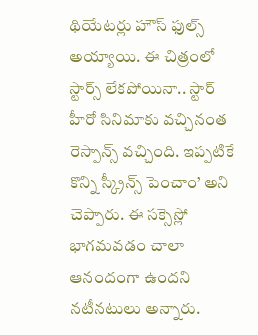థియేటర్లు హౌస్ ఫుల్స్ అయ్యాయి. ఈ చిత్రంలో స్టార్స్ లేకపోయినా.. స్టార్ హీరో సినిమాకు వచ్చినంత రెస్పాన్స్ వచ్చింది. ఇప్పటికే కొన్ని స్క్రీన్స్ పెంచాం’ అని చెప్పారు. ఈ సక్సెస్లో భాగమవడం చాలా ఆనందంగా ఉందని నటీనటులు అన్నారు.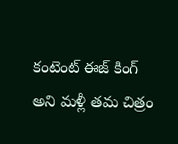కంటెంట్ ఈజ్ కింగ్ అని మళ్లీ తమ చిత్రం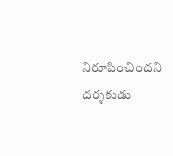నిరూపించిందని దర్శకుడు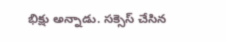భిక్షు అన్నాడు. సక్సెస్ చేసిన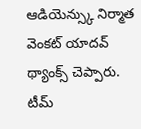ఆడియెన్స్కు నిర్మాత వెంకట్ యాదవ్ థ్యాంక్స్ చెప్పారు. టీమ్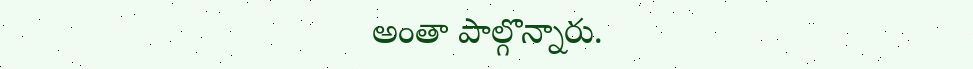అంతా పాల్గొన్నారు.